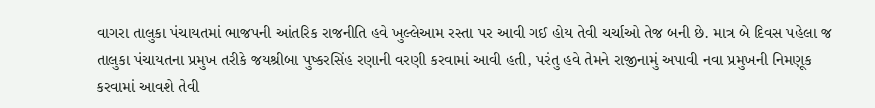વાગરા તાલુકા પંચાયતમાં ભાજપની આંતરિક રાજનીતિ હવે ખુલ્લેઆમ રસ્તા પર આવી ગઈ હોય તેવી ચર્ચાઓ તેજ બની છે. માત્ર બે દિવસ પહેલા જ તાલુકા પંચાયતના પ્રમુખ તરીકે જયશ્રીબા પુષ્કરસિંહ રણાની વરણી કરવામાં આવી હતી, પરંતુ હવે તેમને રાજીનામું અપાવી નવા પ્રમુખની નિમણૂક કરવામાં આવશે તેવી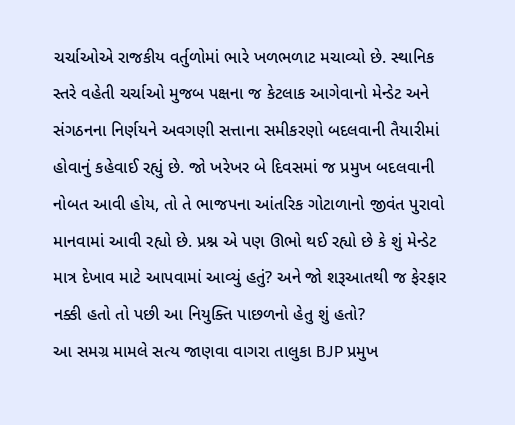ચર્ચાઓએ રાજકીય વર્તુળોમાં ભારે ખળભળાટ મચાવ્યો છે. સ્થાનિક સ્તરે વહેતી ચર્ચાઓ મુજબ પક્ષના જ કેટલાક આગેવાનો મેન્ડેટ અને સંગઠનના નિર્ણયને અવગણી સત્તાના સમીકરણો બદલવાની તૈયારીમાં હોવાનું કહેવાઈ રહ્યું છે. જો ખરેખર બે દિવસમાં જ પ્રમુખ બદલવાની નોબત આવી હોય, તો તે ભાજપના આંતરિક ગોટાળાનો જીવંત પુરાવો માનવામાં આવી રહ્યો છે. પ્રશ્ન એ પણ ઊભો થઈ રહ્યો છે કે શું મેન્ડેટ માત્ર દેખાવ માટે આપવામાં આવ્યું હતું? અને જો શરૂઆતથી જ ફેરફાર નક્કી હતો તો પછી આ નિયુક્તિ પાછળનો હેતુ શું હતો?
આ સમગ્ર મામલે સત્ય જાણવા વાગરા તાલુકા BJP પ્રમુખ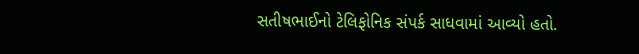સતીષભાઈનો ટેલિફોનિક સંપર્ક સાધવામાં આવ્યો હતો.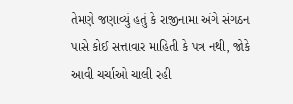તેમણે જણાવ્યું હતું કે રાજીનામા અંગે સંગઠન પાસે કોઈ સત્તાવાર માહિતી કે પત્ર નથી, જોકે આવી ચર્ચાઓ ચાલી રહી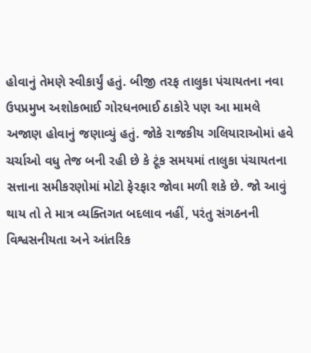હોવાનું તેમણે સ્વીકાર્યું હતું. બીજી તરફ તાલુકા પંચાયતના નવા ઉપપ્રમુખ અશોકભાઈ ગોરધનભાઈ ઠાકોરે પણ આ મામલે અજાણ હોવાનું જણાવ્યું હતું. જોકે રાજકીય ગલિયારાઓમાં હવે ચર્ચાઓ વધુ તેજ બની રહી છે કે ટૂંક સમયમાં તાલુકા પંચાયતના સત્તાના સમીકરણોમાં મોટો ફેરફાર જોવા મળી શકે છે. જો આવું થાય તો તે માત્ર વ્યક્તિગત બદલાવ નહીં, પરંતુ સંગઠનની વિશ્વસનીયતા અને આંતરિક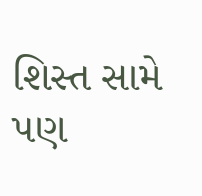શિસ્ત સામે પણ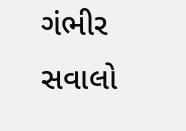ગંભીર સવાલો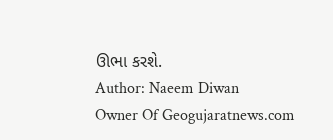ઊભા કરશે.
Author: Naeem Diwan
Owner Of Geogujaratnews.com